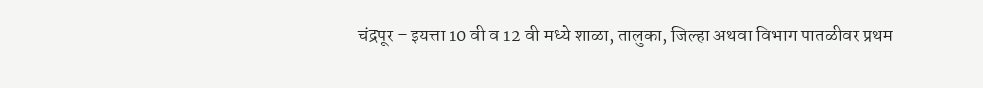चंद्रपूर – इयत्ता 10 वी व 12 वी मध्ये शाळा, तालुका, जिल्हा अथवा विभाग पातळीवर प्रथम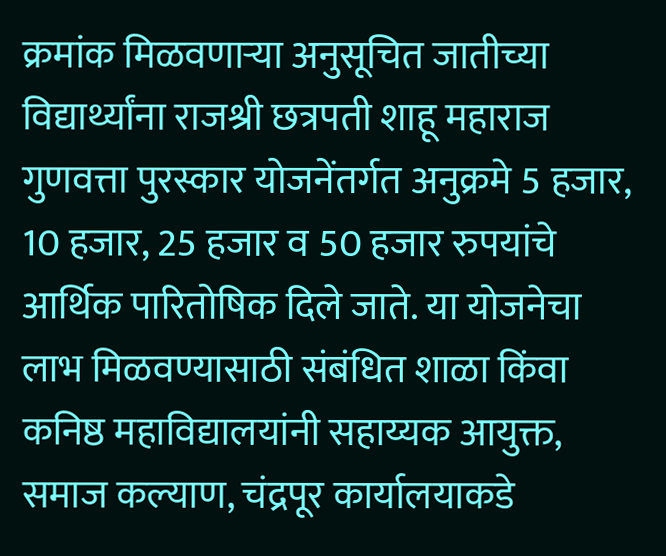क्रमांक मिळवणाऱ्या अनुसूचित जातीच्या विद्यार्थ्यांना राजश्री छत्रपती शाहू महाराज गुणवत्ता पुरस्कार योजनेंतर्गत अनुक्रमे 5 हजार, 10 हजार, 25 हजार व 50 हजार रुपयांचे आर्थिक पारितोषिक दिले जाते. या योजनेचा लाभ मिळवण्यासाठी संबंधित शाळा किंवा कनिष्ठ महाविद्यालयांनी सहाय्यक आयुक्त, समाज कल्याण, चंद्रपूर कार्यालयाकडे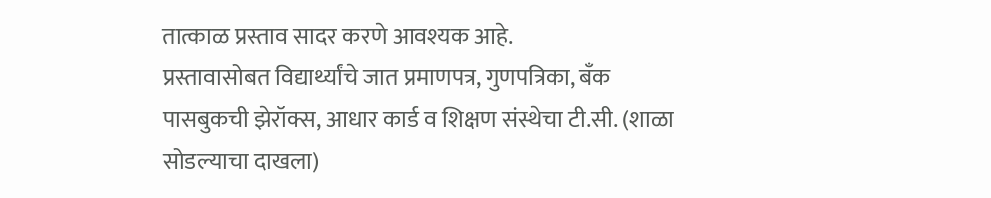तात्काळ प्रस्ताव सादर करणे आवश्यक आहे.
प्रस्तावासोबत विद्यार्थ्यांचे जात प्रमाणपत्र, गुणपत्रिका, बँक पासबुकची झेरॉक्स, आधार कार्ड व शिक्षण संस्थेचा टी.सी. (शाळा सोडल्याचा दाखला)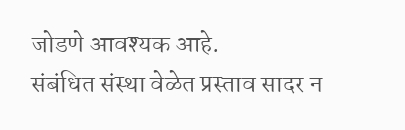जोडणे आवश्यक आहे.
संबंधित संस्था वेळेत प्रस्ताव सादर न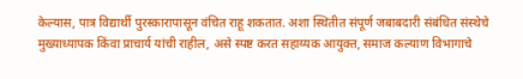केल्यास, पात्र विद्यार्थी पुरस्कारापासून वंचित राहू शकतात. अशा स्थितीत संपूर्ण जबाबदारी संबंधित संस्थेचे मुख्याध्यापक किंवा प्राचार्य यांची राहील, असे स्पष्ट करत सहाय्यक आयुक्त, समाज कल्याण विभागाचे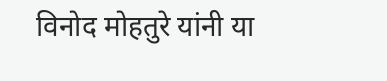विनोद मोहतुरे यांनी या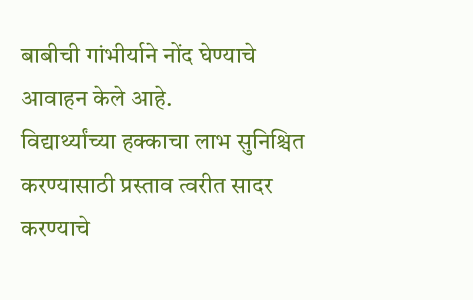बाबीची गांभीर्याने नोंद घेण्याचे आवाहन केले आहे.
विद्यार्थ्यांच्या हक्काचा लाभ सुनिश्चित करण्यासाठी प्रस्ताव त्वरीत सादर करण्याचे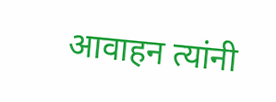आवाहन त्यांनी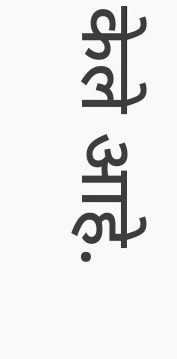केले आहे.